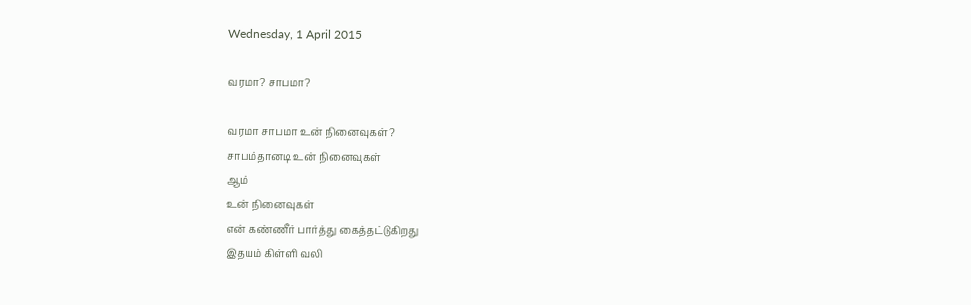Wednesday, 1 April 2015

வரமா? சாபமா?

வரமா சாபமா உன் நினைவுகள்?
சாபம்தானடி உன் நினைவுகள்
ஆம்
உன் நினைவுகள்
என் கண்ணீர் பார்த்து கைத்தட்டுகிறது
இதயம் கிள்ளி வலி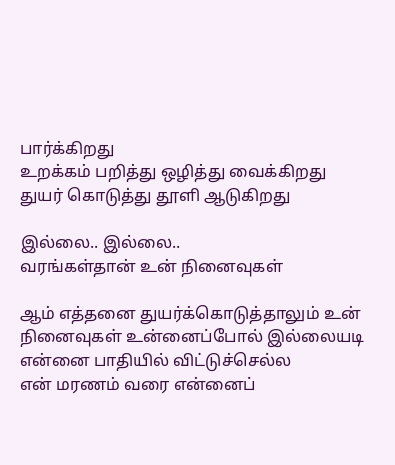பார்க்கிறது
உறக்கம் பறித்து ஒழித்து வைக்கிறது
துயர் கொடுத்து தூளி ஆடுகிறது

இல்லை.. இல்லை..
வரங்கள்தான் உன் நினைவுகள்

ஆம் எத்தனை துயர்க்கொடுத்தாலும் உன் நினைவுகள் உன்னைப்போல் இல்லையடி என்னை பாதியில் விட்டுச்செல்ல
என் மரணம் வரை என்னைப்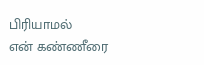பிரியாமல்
என் கண்ணீரை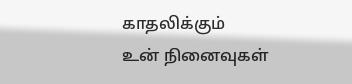காதலிக்கும்
உன் நினைவுகள்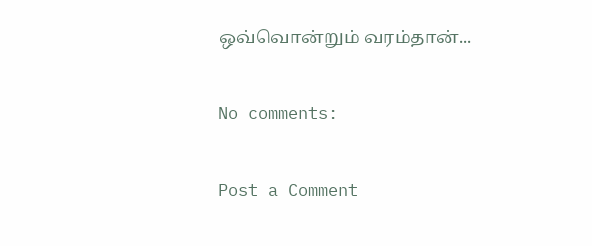ஒவ்வொன்றும் வரம்தான்...

No comments:

Post a Comment